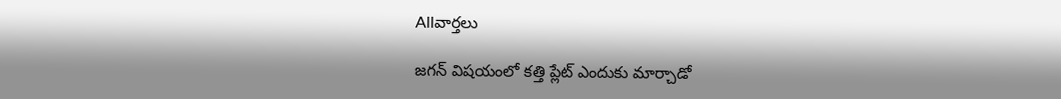Allవార్తలు

జ‌గ‌న్ విష‌యంలో క‌త్తి ప్లేట్ ఎందుకు మార్చాడో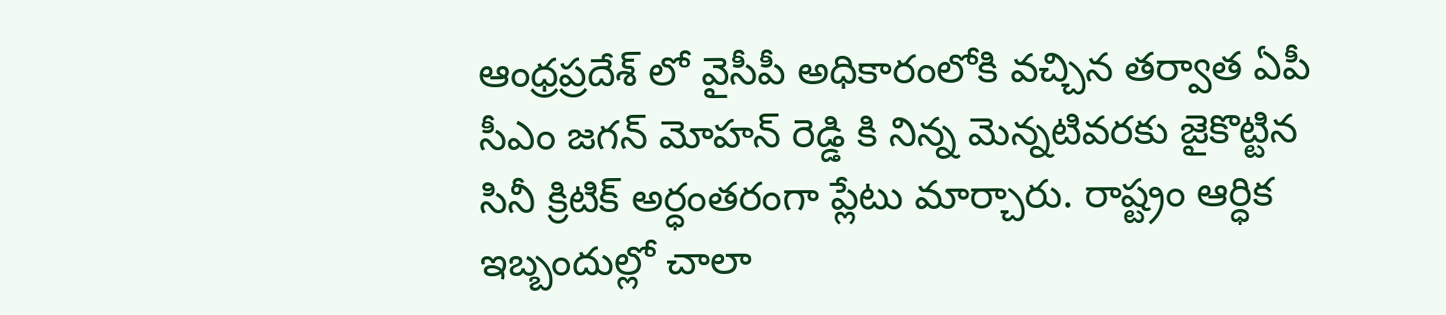ఆంధ్రప్రదేశ్ లో వైసీపీ అధికారంలోకి వచ్చిన తర్వాత ఏపీ సీఎం జగన్ మోహన్ రెడ్డి కి నిన్న మెన్న‌టివ‌ర‌కు జైకొట్టిన సినీ క్రిటిక్ అర్ధంత‌రంగా ప్లేటు మార్చారు. రాష్ట్రం ఆర్ధిక ఇబ్బందుల్లో చాలా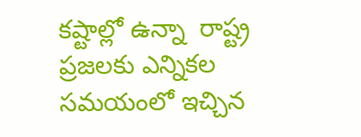కష్టాల్లో ఉన్నా  రాష్ట్ర ప్రజలకు ఎన్నికల సమయంలో ఇచ్చిన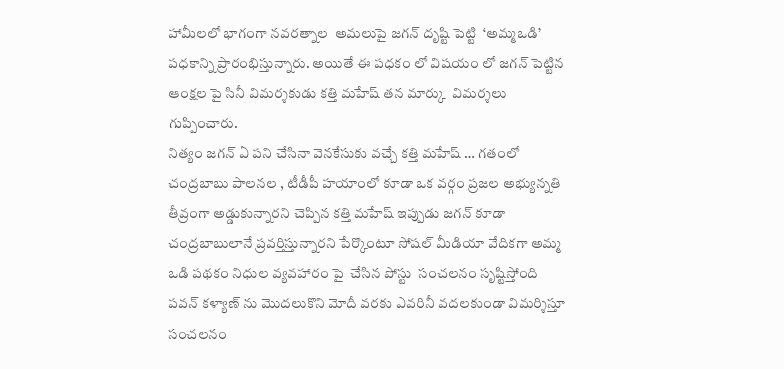హామీలలో భాగంగా నవరత్నాల  అమలుపై జ‌గ‌న్ దృష్టి పెట్టి  ‘అమ్మఒడి’ పధకాన్ని ప్రారంభిస్తున్నారు. అయితే ఈ పధకం లో విషయం లో జగన్ పెట్టిన ఆంక్షల పై సినీ విమర్శకుడు కత్తి మహేష్ త‌న మార్కు  విమర్శలు గుప్పించారు.
నిత్యం జగన్ ఏ పని చేసినా వెన‌కేసుకు వ‌చ్చే కత్తి మహేష్ … గతంలో చంద్రబాబు పాలనల , టీడీపీ హయాంలో కూడా ఒక వర్గం ప్రజల అభ్యున్నతి తీవ్రంగా అడ్డుకున్నారని చెప్పిన కత్తి మహేష్ ఇప్పుడు జగన్ కూడా చంద్రబాబులానే ప్రవర్తిస్తున్నారని పేర్కొంటూ సోషల్ మీడియా వేదికగా అమ్మ ఒడి పథకం నిధుల వ్యవహారం పై  చేసిన పోస్టు  సంచ‌ల‌నం సృష్టిస్తోంది  పవన్ కళ్యాణ్ ను మొదలుకొని మోదీ వరకు ఎవరినీ వదలకుండా విమర్శిస్తూ సంచలనం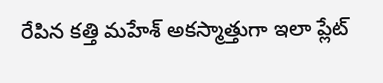రేపిన కత్తి మహేశ్ అకస్మాత్తుగా ఇలా ప్లేట్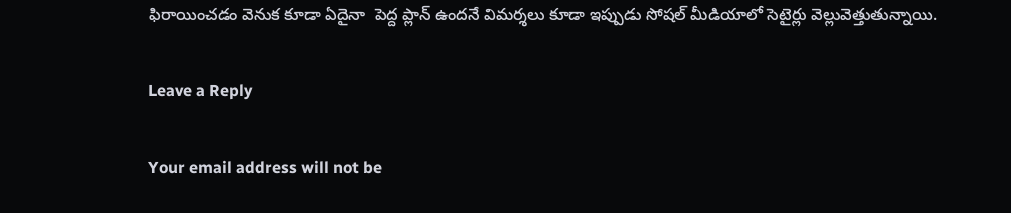ఫిరాయించడం వెనుక కూడా ఏదైనా  పెద్ద ప్లాన్ ఉందనే విమర్శలు కూడా ఇప్పుడు సోషల్ మీడియాలో సెటైర్లు వెల్లువెత్తుతున్నాయి.

Leave a Reply

Your email address will not be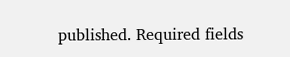published. Required fields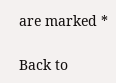are marked *

Back to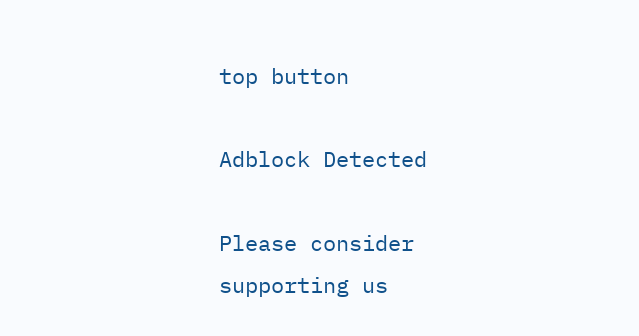top button

Adblock Detected

Please consider supporting us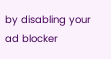by disabling your ad blocker